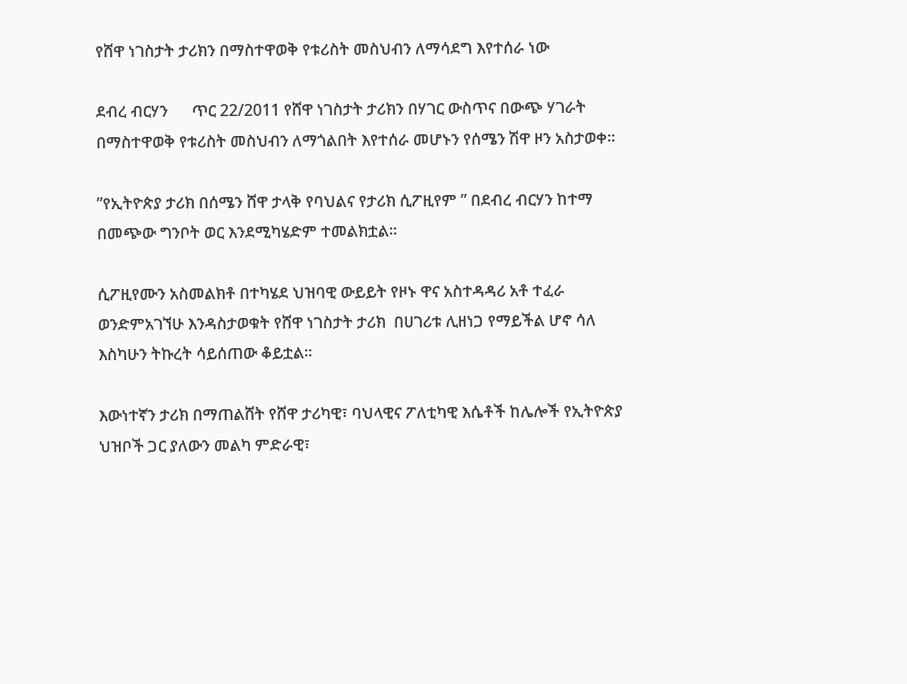የሸዋ ነገስታት ታሪክን በማስተዋወቅ የቱሪስት መስህብን ለማሳደግ እየተሰራ ነው

ደብረ ብርሃን      ጥር 22/2011 የሸዋ ነገስታት ታሪክን በሃገር ውስጥና በውጭ ሃገራት በማስተዋወቅ የቱሪስት መስህብን ለማጎልበት እየተሰራ መሆኑን የሰሜን ሽዋ ዞን አስታወቀ።

”የኢትዮጵያ ታሪክ በሰሜን ሸዋ ታላቅ የባህልና የታሪክ ሲፖዚየም ” በደብረ ብርሃን ከተማ በመጭው ግንቦት ወር እንደሚካሄድም ተመልክቷል።

ሲፖዚየሙን አስመልክቶ በተካሄደ ህዝባዊ ውይይት የዞኑ ዋና አስተዳዳሪ አቶ ተፈራ ወንድምአገኘሁ እንዳስታወቁት የሸዋ ነገስታት ታሪክ  በሀገሪቱ ሊዘነጋ የማይችል ሆኖ ሳለ እስካሁን ትኩረት ሳይሰጠው ቆይቷል።

እውነተኛን ታሪክ በማጠልሸት የሸዋ ታሪካዊ፣ ባህላዊና ፖለቲካዊ እሴቶች ከሌሎች የኢትዮጵያ ህዝቦች ጋር ያለውን መልካ ምድራዊ፣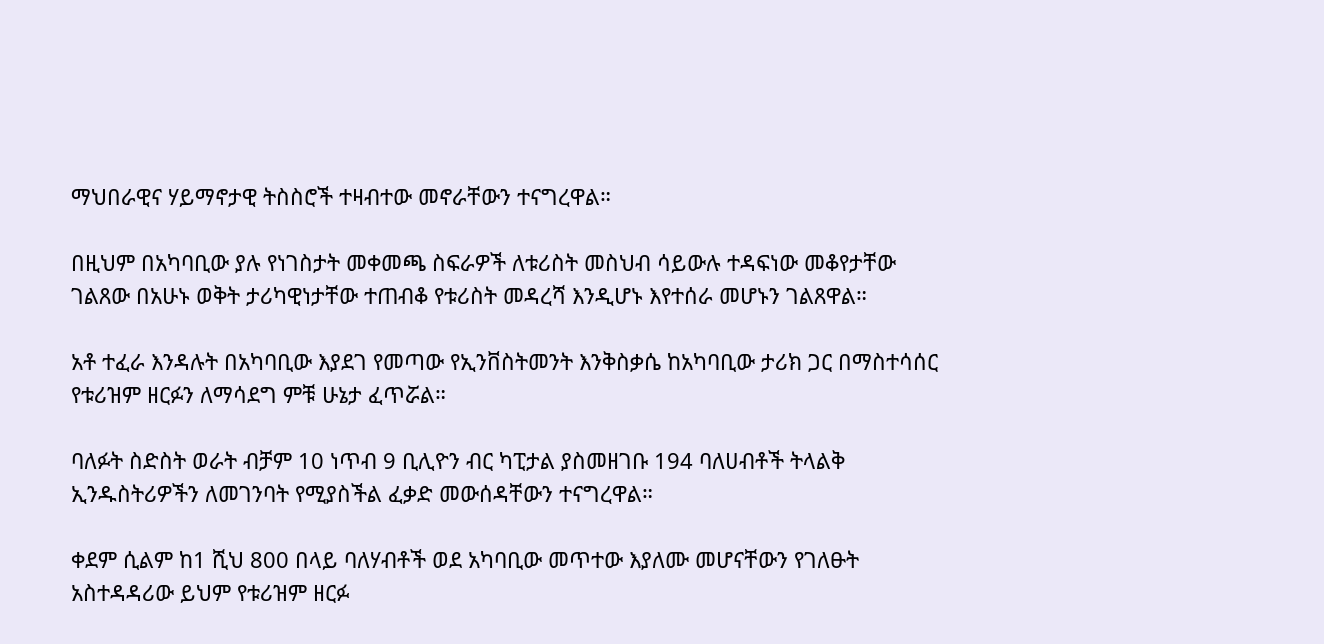ማህበራዊና ሃይማኖታዊ ትስስሮች ተዛብተው መኖራቸውን ተናግረዋል።

በዚህም በአካባቢው ያሉ የነገስታት መቀመጫ ስፍራዎች ለቱሪስት መስህብ ሳይውሉ ተዳፍነው መቆየታቸው ገልጸው በአሁኑ ወቅት ታሪካዊነታቸው ተጠብቆ የቱሪስት መዳረሻ እንዲሆኑ እየተሰራ መሆኑን ገልጸዋል።

አቶ ተፈራ እንዳሉት በአካባቢው እያደገ የመጣው የኢንቨስትመንት እንቅስቃሴ ከአካባቢው ታሪክ ጋር በማስተሳሰር የቱሪዝም ዘርፉን ለማሳደግ ምቹ ሁኔታ ፈጥሯል።

ባለፉት ስድስት ወራት ብቻም 10 ነጥብ 9 ቢሊዮን ብር ካፒታል ያስመዘገቡ 194 ባለሀብቶች ትላልቅ ኢንዱስትሪዎችን ለመገንባት የሚያስችል ፈቃድ መውሰዳቸውን ተናግረዋል።

ቀደም ሲልም ከ1 ሺህ 800 በላይ ባለሃብቶች ወደ አካባቢው መጥተው እያለሙ መሆናቸውን የገለፁት አስተዳዳሪው ይህም የቱሪዝም ዘርፉ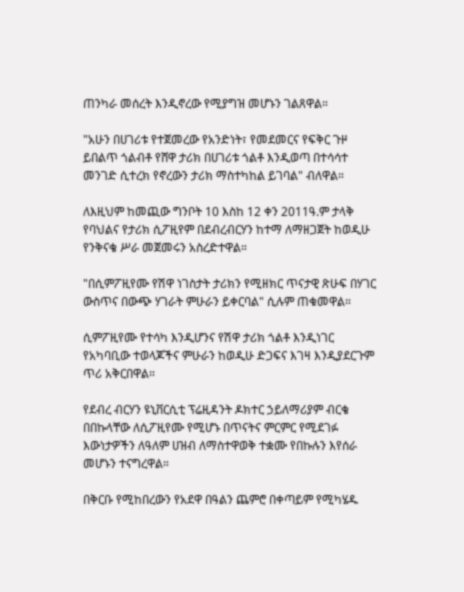ጠንካራ መሰረት እንዲኖረው የሚያግዝ መሆኑን ገልጸዋል።

"አሁን በሀገሪቱ የተጀመረው የአንድነት፣ የመደመርና የፍቅር ጉዞ ይበልጥ ጎልብቶ የሸዋ ታሪክ በሀገሪቱ ጎልቶ እንዲወጣ በተሳሳተ መንገድ ሲተረክ የኖረውን ታሪክ ማስተካከል ይገባል" ብለዋል።

ለእዚህም ከመጪው ግንቦት 10 እስከ 12 ቀን 2011ዓ.ም ታላቅ የባህልና የታሪክ ሲፖዚየም በደብረብርሃን ከተማ ለማዘጋጀት ከወዲሁ የንቅናቄ ሥራ መጀመሩን አስረድተዋል።

"በሲምፖዚየሙ የሽዋ ነገስታት ታሪክን የሚዘክር ጥናታዊ ጽሁፍ በሃገር ውስጥና በውጭ ሃገራት ምሁራን ይቀርባል" ሲሉም ጠቁመዋል።

ሲምፖዚየሙ የተሳካ እንዲሆንና የሽዋ ታሪክ ጎልቶ እንዲነገር የአካባቢው ተወላጆችና ምሁራን ከወዲሁ ድጋፍና እገዛ እንዲያደርጉም ጥሪ አቅርበዋል።

የደብረ ብርሃን ዩኒቨርሲቲ ፕሬዚዳንት ዶክተር ኃይለማሪያም ብርቄ በበኩላቸው ለሲፖዚየሙ የሚሆኑ በጥናትና ምርምር የሚደገፉ እውነታዎችን ለዓለም ሀዝብ ለማስተዋወቅ ተቋሙ የበኩሉን እየሰራ መሆኑን ተናግረዋል።

በቅርቡ የሚከበረውን የአደዋ በዓልን ጨምሮ በቀጣይም የሚካሄዱ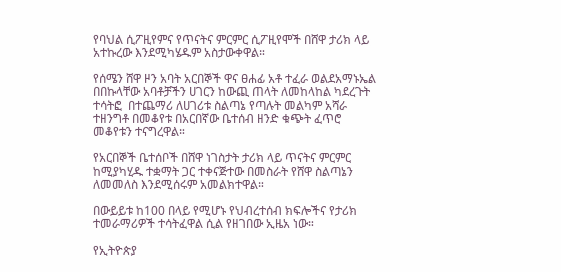የባህል ሲፖዚየምና የጥናትና ምርምር ሲፖዚየሞች በሸዋ ታሪክ ላይ አተኩረው እንደሚካሄዱም አስታውቀዋል።

የሰሜን ሸዋ ዞን አባት አርበኞች ዋና ፀሐፊ አቶ ተፈራ ወልደአማኑኤል በበኩላቸው አባቶቻችን ሀገርን ከውጪ ጠላት ለመከላከል ካደረጉት ተሳትፎ  በተጨማሪ ለሀገሪቱ ስልጣኔ የጣሉት መልካም አሻራ ተዘንግቶ በመቆየቱ በአርበኛው ቤተሰብ ዘንድ ቁጭት ፈጥሮ መቆየቱን ተናግረዋል።

የአርበኞች ቤተሰቦች በሸዋ ነገስታት ታሪክ ላይ ጥናትና ምርምር ከሚያካሂዱ ተቋማት ጋር ተቀናጅተው በመስራት የሸዋ ስልጣኔን ለመመለስ እንደሚሰሩም አመልክተዋል።

በውይይቱ ከ100 በላይ የሚሆኑ የህብረተሰብ ክፍሎችና የታሪክ ተመራማሪዎች ተሳትፈዋል ሲል የዘገበው ኢዜአ ነው።

የኢትዮጵያ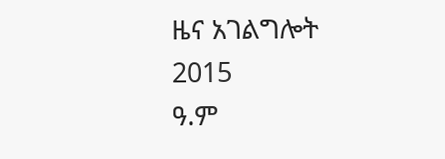ዜና አገልግሎት
2015
ዓ.ም